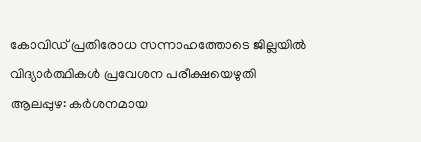കോവിഡ് പ്രതിരോധ സന്നാഹത്തോടെ ജില്ലയിൽ വിദ്യാർത്ഥികൾ പ്രവേശന പരീക്ഷയെഴുതി
ആലപ്പുഴ: കർശനമായ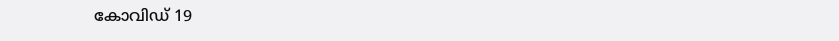കോവിഡ് 19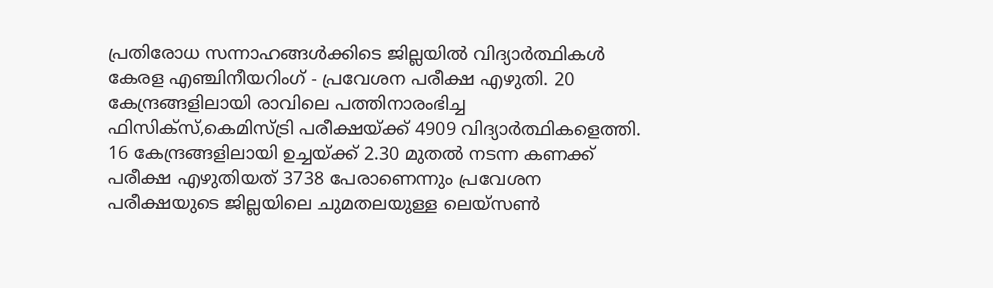പ്രതിരോധ സന്നാഹങ്ങൾക്കിടെ ജില്ലയിൽ വിദ്യാർത്ഥികൾ കേരള എഞ്ചിനീയറിംഗ് - പ്രവേശന പരീക്ഷ എഴുതി. 20 കേന്ദ്രങ്ങളിലായി രാവിലെ പത്തിനാരംഭിച്ച ഫിസിക്സ്,കെമിസ്ട്രി പരീക്ഷയ്ക്ക് 4909 വിദ്യാർത്ഥികളെത്തി. 16 കേന്ദ്രങ്ങളിലായി ഉച്ചയ്ക്ക് 2.30 മുതൽ നടന്ന കണക്ക് പരീക്ഷ എഴുതിയത് 3738 പേരാണെന്നും പ്രവേശന പരീക്ഷയുടെ ജില്ലയിലെ ചുമതലയുള്ള ലെയ്സൺ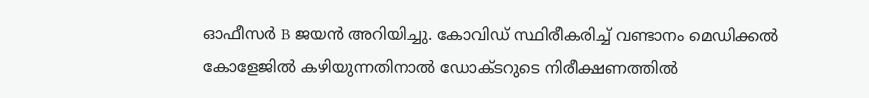ഓഫീസർ B ജയൻ അറിയിച്ചു. കോവിഡ് സ്ഥിരീകരിച്ച് വണ്ടാനം മെഡിക്കൽ കോളേജിൽ കഴിയുന്നതിനാൽ ഡോക്ടറുടെ നിരീക്ഷണത്തിൽ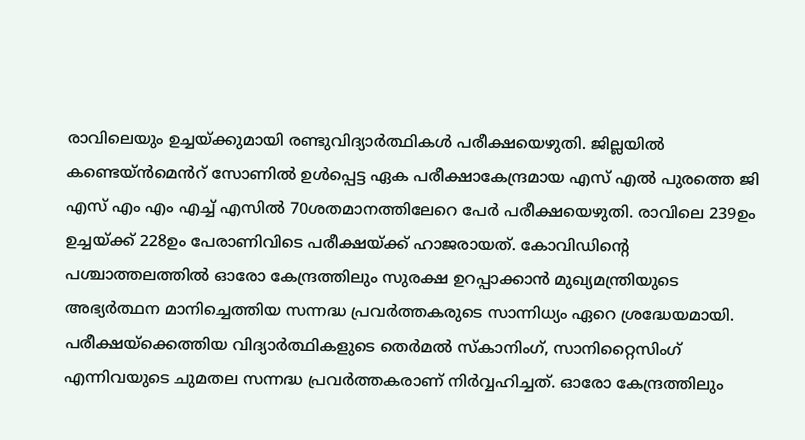രാവിലെയും ഉച്ചയ്ക്കുമായി രണ്ടുവിദ്യാർത്ഥികൾ പരീക്ഷയെഴുതി. ജില്ലയിൽ കണ്ടെയ്ൻമെൻറ് സോണിൽ ഉൾപ്പെട്ട ഏക പരീക്ഷാകേന്ദ്രമായ എസ് എൽ പുരത്തെ ജി എസ് എം എം എച്ച് എസിൽ 70ശതമാനത്തിലേറെ പേർ പരീക്ഷയെഴുതി. രാവിലെ 239ഉം ഉച്ചയ്ക്ക് 228ഉം പേരാണിവിടെ പരീക്ഷയ്ക്ക് ഹാജരായത്. കോവിഡിന്റെ പശ്ചാത്തലത്തിൽ ഓരോ കേന്ദ്രത്തിലും സുരക്ഷ ഉറപ്പാക്കാൻ മുഖ്യമന്ത്രിയുടെ അഭ്യർത്ഥന മാനിച്ചെത്തിയ സന്നദ്ധ പ്രവർത്തകരുടെ സാന്നിധ്യം ഏറെ ശ്രദ്ധേയമായി.
പരീക്ഷയ്ക്കെത്തിയ വിദ്യാർത്ഥികളുടെ തെർമൽ സ്കാനിംഗ്, സാനിറ്റൈസിംഗ് എന്നിവയുടെ ചുമതല സന്നദ്ധ പ്രവർത്തകരാണ് നിർവ്വഹിച്ചത്. ഓരോ കേന്ദ്രത്തിലും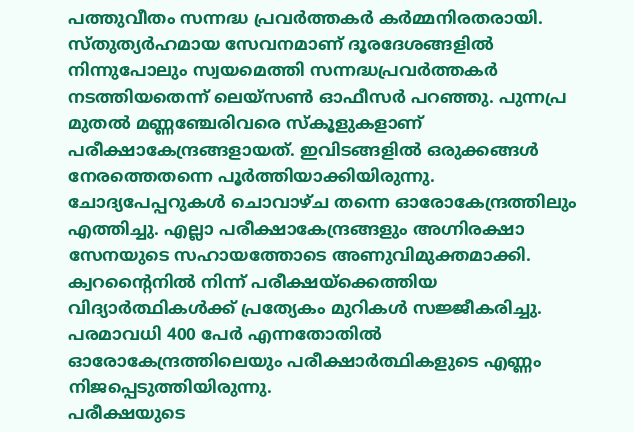പത്തുവീതം സന്നദ്ധ പ്രവർത്തകർ കർമ്മനിരതരായി. സ്തുത്യർഹമായ സേവനമാണ് ദൂരദേശങ്ങളിൽ നിന്നുപോലും സ്വയമെത്തി സന്നദ്ധപ്രവർത്തകർ നടത്തിയതെന്ന് ലെയ്സൺ ഓഫീസർ പറഞ്ഞു. പുന്നപ്ര മുതൽ മണ്ണഞ്ചേരിവരെ സ്കൂളുകളാണ് പരീക്ഷാകേന്ദ്രങ്ങളായത്. ഇവിടങ്ങളിൽ ഒരുക്കങ്ങൾ നേരത്തെതന്നെ പൂർത്തിയാക്കിയിരുന്നു. ചോദ്യപേപ്പറുകൾ ചൊവാഴ്ച തന്നെ ഓരോകേന്ദ്രത്തിലും എത്തിച്ചു. എല്ലാ പരീക്ഷാകേന്ദ്രങ്ങളും അഗ്നിരക്ഷാ സേനയുടെ സഹായത്തോടെ അണുവിമുക്തമാക്കി. ക്വറന്റൈനിൽ നിന്ന് പരീക്ഷയ്ക്കെത്തിയ വിദ്യാർത്ഥികൾക്ക് പ്രത്യേകം മുറികൾ സജ്ജീകരിച്ചു. പരമാവധി 400 പേർ എന്നതോതിൽ ഓരോകേന്ദ്രത്തിലെയും പരീക്ഷാർത്ഥികളുടെ എണ്ണം നിജപ്പെടുത്തിയിരുന്നു.
പരീക്ഷയുടെ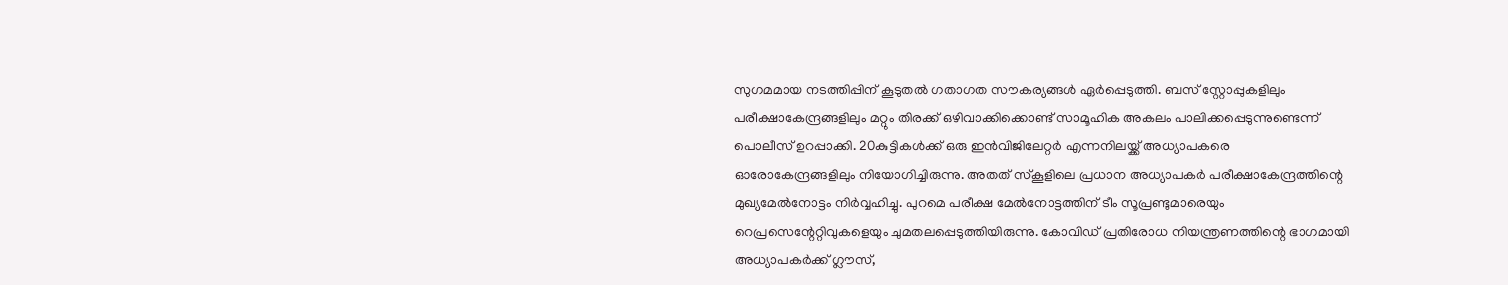സുഗമമായ നടത്തിപ്പിന് കൂടുതൽ ഗതാഗത സൗകര്യങ്ങൾ ഏർപ്പെടുത്തി. ബസ് സ്റ്റോപ്പുകളിലും പരീക്ഷാകേന്ദ്രങ്ങളിലും മറ്റും തിരക്ക് ഒഴിവാക്കിക്കൊണ്ട് സാമൂഹിക അകലം പാലിക്കപ്പെടുന്നുണ്ടെന്ന് പൊലീസ് ഉറപ്പാക്കി. 20കുട്ടികൾക്ക് ഒരു ഇൻവിജിലേറ്റർ എന്നനിലയ്ക്ക് അധ്യാപകരെ ഓരോകേന്ദ്രങ്ങളിലും നിയോഗിച്ചിരുന്നു. അതത് സ്കൂളിലെ പ്രധാന അധ്യാപകർ പരീക്ഷാകേന്ദ്രത്തിന്റെ മുഖ്യമേൽനോട്ടം നിർവ്വഹിച്ചു. പുറമെ പരീക്ഷ മേൽനോട്ടത്തിന് ടീം സൂപ്രണ്ടുമാരെയും റെപ്രസെന്റേറ്റിവുകളെയും ചുമതലപ്പെടുത്തിയിരുന്നു. കോവിഡ് പ്രതിരോധ നിയന്ത്രണത്തിന്റെ ഭാഗമായി അധ്യാപകർക്ക് ഗ്ലൗസ്,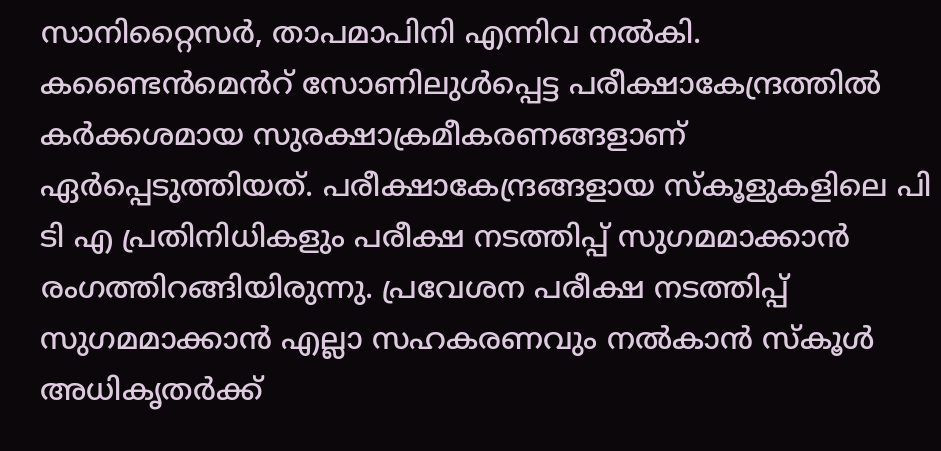സാനിറ്റൈസർ, താപമാപിനി എന്നിവ നൽകി. കണ്ടൈൻമെൻറ് സോണിലുൾപ്പെട്ട പരീക്ഷാകേന്ദ്രത്തിൽ കർക്കശമായ സുരക്ഷാക്രമീകരണങ്ങളാണ് ഏർപ്പെടുത്തിയത്. പരീക്ഷാകേന്ദ്രങ്ങളായ സ്കൂളുകളിലെ പി ടി എ പ്രതിനിധികളും പരീക്ഷ നടത്തിപ്പ് സുഗമമാക്കാൻ രംഗത്തിറങ്ങിയിരുന്നു. പ്രവേശന പരീക്ഷ നടത്തിപ്പ് സുഗമമാക്കാൻ എല്ലാ സഹകരണവും നൽകാൻ സ്കൂൾ അധികൃതർക്ക്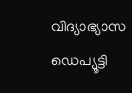വിദ്യാഭ്യാസ ഡെപ്യൂട്ടി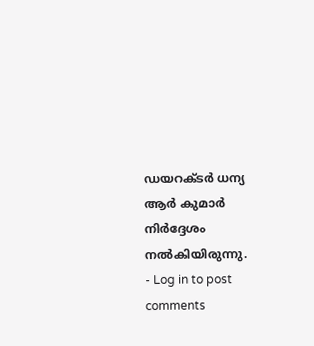ഡയറക്ടർ ധന്യ ആർ കുമാർ നിർദ്ദേശം നൽകിയിരുന്നു.
- Log in to post comments